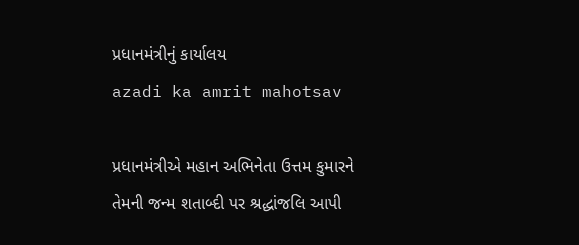પ્રધાનમંત્રીનું કાર્યાલય
azadi ka amrit mahotsav

પ્રધાનમંત્રીએ મહાન અભિનેતા ઉત્તમ કુમારને તેમની જન્મ શતાબ્દી પર શ્રદ્ધાંજલિ આપી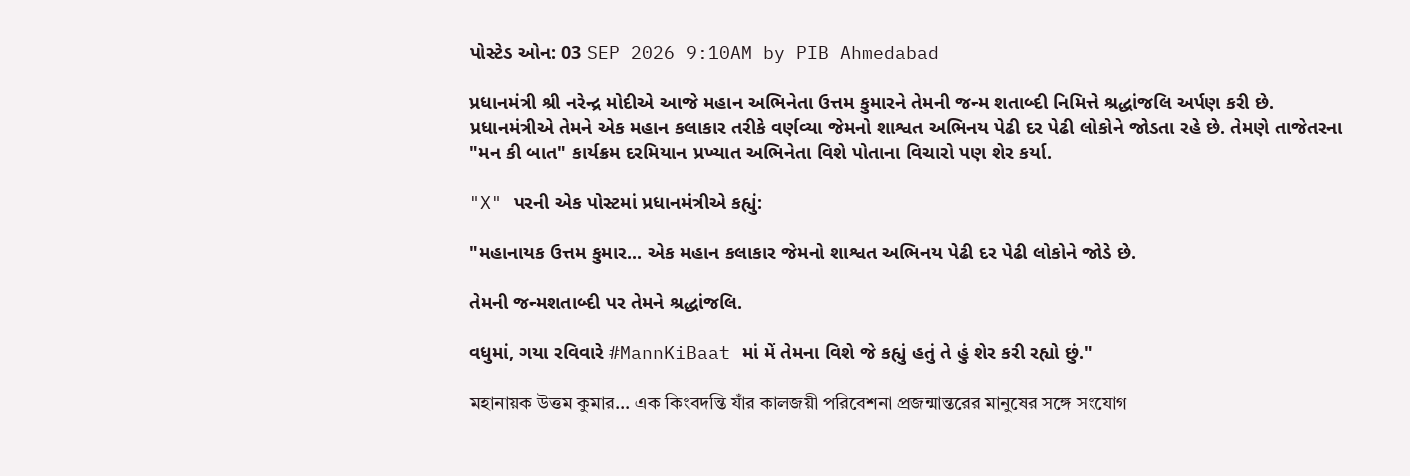પોસ્ટેડ ઓન: 03 SEP 2026 9:10AM by PIB Ahmedabad

પ્રધાનમંત્રી શ્રી નરેન્દ્ર મોદીએ આજે મહાન અભિનેતા ઉત્તમ કુમારને તેમની જન્મ શતાબ્દી નિમિત્તે શ્રદ્ધાંજલિ અર્પણ કરી છે. પ્રધાનમંત્રીએ તેમને એક મહાન કલાકાર તરીકે વર્ણવ્યા જેમનો શાશ્વત અભિનય પેઢી દર પેઢી લોકોને જોડતા રહે છે. તેમણે તાજેતરના "મન કી બાત" કાર્યક્રમ દરમિયાન પ્રખ્યાત અભિનેતા વિશે પોતાના વિચારો પણ શેર કર્યા.

"X" પરની એક પોસ્ટમાં પ્રધાનમંત્રીએ કહ્યું:

"મહાનાયક ઉત્તમ કુમાર... એક મહાન કલાકાર જેમનો શાશ્વત અભિનય પેઢી દર પેઢી લોકોને જોડે છે.

તેમની જન્મશતાબ્દી પર તેમને શ્રદ્ધાંજલિ.

વધુમાં, ગયા રવિવારે #MannKiBaat માં મેં તેમના વિશે જે કહ્યું હતું તે હું શેર કરી રહ્યો છું."

মহানায়ক উত্তম কুমার... এক কিংবদন্তি যাঁর কালজয়ী পরিবেশনা প্রজন্মান্তরের মানুষের সঙ্গে সংযোগ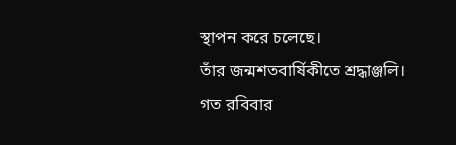স্থাপন করে চলেছে।
তাঁর জন্মশতবার্ষিকীতে শ্রদ্ধাঞ্জলি।
গত রবিবার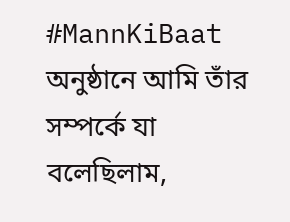#MannKiBaat অনুষ্ঠানে আমি তাঁর সম্পর্কে যা বলেছিলাম,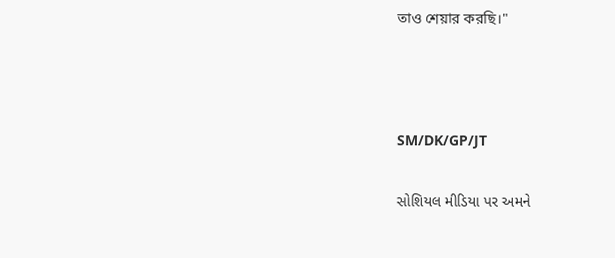তাও শেয়ার করছি।"



SM/DK/GP/JT

સોશિયલ મીડિયા પર અમને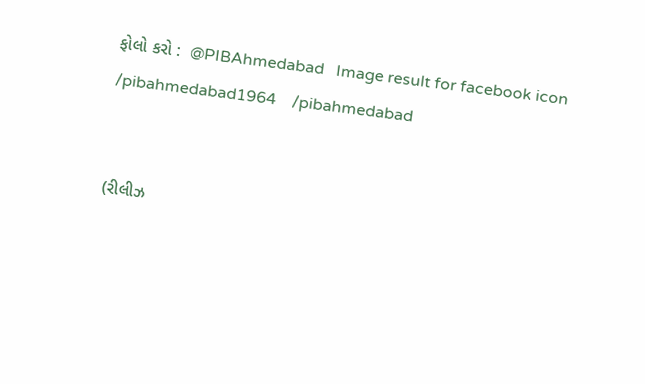ફોલો કરો :  @PIBAhmedabad   Image result for facebook icon /pibahmedabad1964    /pibahmedabad


(રીલીઝ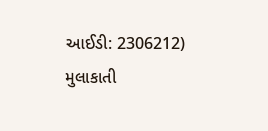આઈડી: 2306212) મુલાકાતી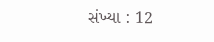સંખ્યા : 12